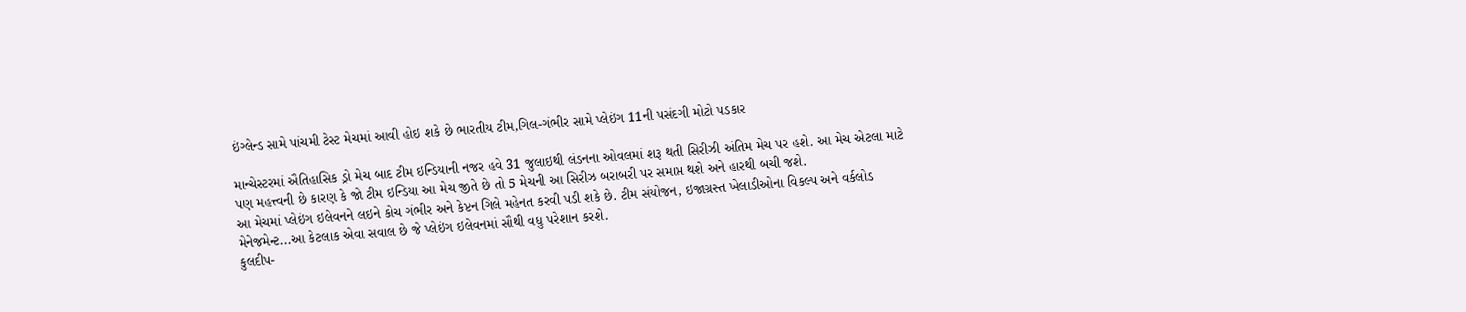ઇંગ્લેન્ડ સામે પાંચમી ટેસ્ટ મેચમાં આવી હોઇ શકે છે ભારતીય ટીમ,ગિલ-ગંભીર સામે પ્લેઇંગ 11ની પસંદગી મોટો પડકાર

માન્ચેસ્ટરમાં ઐતિહાસિક ડ્રો મેચ બાદ ટીમ ઇન્ડિયાની નજર હવે 31 જુલાઇથી લંડનના ઓવલમાં શરૂ થતી સિરીઝી અંતિમ મેચ પર હશે. આ મેચ એટલા માટે પણ મહત્ત્વની છે કારણ કે જો ટીમ ઇન્ડિયા આ મેચ જીતે છે તો 5 મેચની આ સિરીઝ બરાબરી પર સમાપ્ત થશે અને હારથી બચી જશે.
આ મેચમાં પ્લેઇંગ ઇલેવનને લઇને કોચ ગંભીર અને કેપ્ટન ગિલે મહેનત કરવી પડી શકે છે. ટીમ સંયોજન, ઇજાગ્રસ્ત ખેલાડીઓના વિકલ્પ અને વર્કલોડ મેનેજમેન્ટ...આ કેટલાક એવા સવાલ છે જે પ્લેઇંગ ઇલેવનમાં સૌથી વધુ પરેશાન કરશે.
કુલદીપ-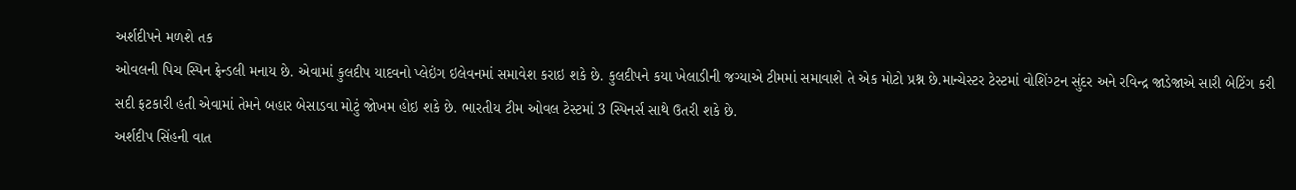અર્શદીપને મળશે તક
ઓવલની પિચ સ્પિન ફ્રેન્ડલી મનાય છે. એવામાં કુલદીપ યાદવનો પ્લેઇંગ ઇલેવનમાં સમાવેશ કરાઇ શકે છે. કુલદીપને કયા ખેલાડીની જગ્યાએ ટીમમાં સમાવાશે તે એક મોટો પ્રશ્ન છે.માન્ચેસ્ટર ટેસ્ટમાં વોશિંગ્ટન સુંદર અને રવિન્દ્ર જાડેજાએ સારી બેટિંગ કરી સદી ફટકારી હતી એવામાં તેમને બહાર બેસાડવા મોટું જોખમ હોઇ શકે છે. ભારતીય ટીમ ઓવલ ટેસ્ટમાં 3 સ્પિનર્સ સાથે ઉતરી શકે છે.
અર્શદીપ સિંહની વાત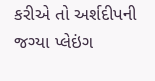કરીએ તો અર્શદીપની જગ્યા પ્લેઇંગ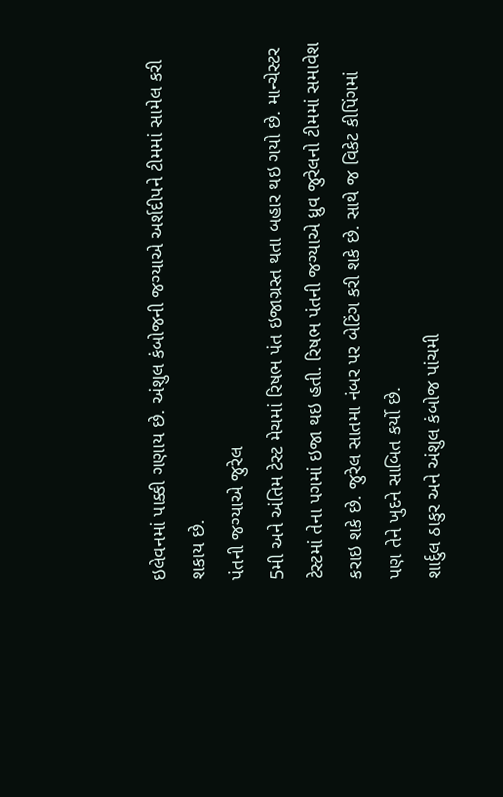ઇલેવનમાં પાક્કી ગણાય છે. અંશુલ કંબોજની જગ્યાએ અર્શદીપને ટીમમાં સામેલ કરી શકાય છે.
પંતની જગ્યાએ જુરેલ
5મી અને અંતિમ ટેસ્ટ મેચમાં રિષભ પંત ઇજાગ્રસ્ત થતા બહાર થઇ ગયો છે. માન્ચેસ્ટર ટેસ્ટમાં તેના પગમાં ઇજા થઇ હતી. રિષભ પંતની જગ્યાએ ધ્રુવ જુરેલનો ટીમમાં સમાવેશ કરાઇ શકે છે. જુરેલ સાતમા નંબર પર બેટિંગ કરી શકે છે. સાથે જ વિકેટ કીપિંગમાં પણ તેને ખુદને સાબિત કર્યો છે.
શાર્દુલ ઠાકુર અને અંશુલ કંબોજ પાંચમી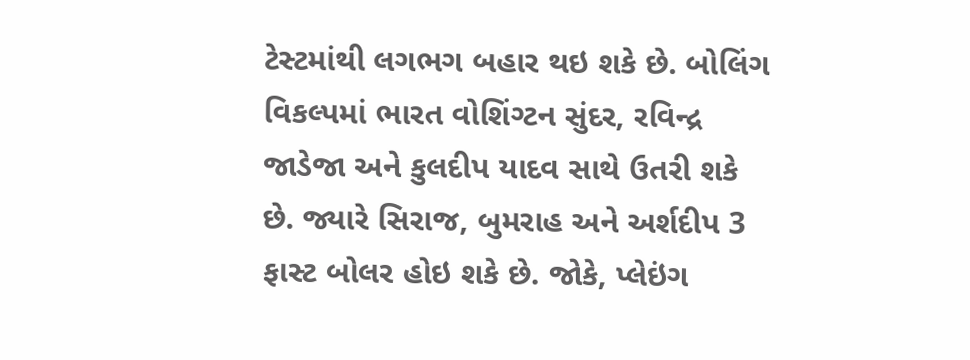ટેસ્ટમાંથી લગભગ બહાર થઇ શકે છે. બોલિંગ વિકલ્પમાં ભારત વોશિંગ્ટન સુંદર, રવિન્દ્ર જાડેજા અને કુલદીપ યાદવ સાથે ઉતરી શકે છે. જ્યારે સિરાજ, બુમરાહ અને અર્શદીપ 3 ફાસ્ટ બોલર હોઇ શકે છે. જોકે, પ્લેઇંગ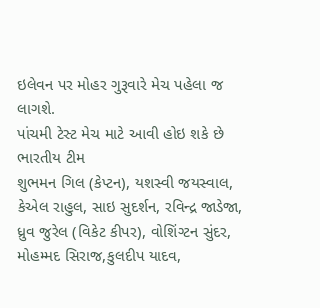ઇલેવન પર મોહર ગુરૂવારે મેચ પહેલા જ લાગશે.
પાંચમી ટેસ્ટ મેચ માટે આવી હોઇ શકે છે ભારતીય ટીમ
શુભમન ગિલ (કેપ્ટન), યશસ્વી જયસ્વાલ, કેએલ રાહુલ, સાઇ સુદર્શન, રવિન્દ્ર જાડેજા, ધ્રુવ જુરેલ (વિકેટ કીપર), વોશિંગ્ટન સુંદર, મોહમ્મદ સિરાજ,કુલદીપ યાદવ,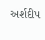અર્શદીપ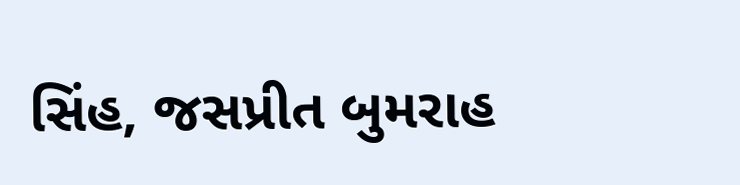સિંહ, જસપ્રીત બુમરાહ